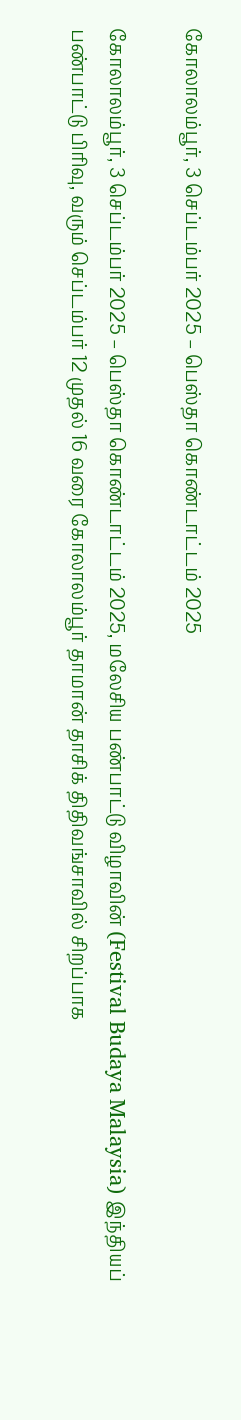கோலாலம்பூர், 3 செப்டம்பர் 2025 – பெஸ்தா கொண்டாட்டம் 2025

கோலாலம்பூர், 3 செப்டம்பர் 2025 – பெஸ்தா கொண்டாட்டம் 2025, மலேசிய பண்பாட்டு விழாவின் (Festival Budaya Malaysia) இந்தியப் பண்பாட்டு பிரிவு, வரும் செப்டம்பர் 12 முதல் 16 வரை கோலாலம்பூர் தாமான் தாசிக் திதிவங்சாவில் சிறப்பாக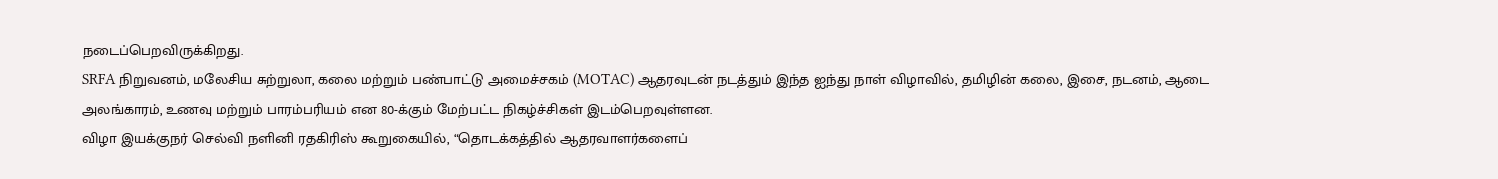நடைப்பெறவிருக்கிறது.
SRFA நிறுவனம், மலேசிய சுற்றுலா, கலை மற்றும் பண்பாட்டு அமைச்சகம் (MOTAC) ஆதரவுடன் நடத்தும் இந்த ஐந்து நாள் விழாவில், தமிழின் கலை, இசை, நடனம், ஆடை அலங்காரம், உணவு மற்றும் பாரம்பரியம் என 80-க்கும் மேற்பட்ட நிகழ்ச்சிகள் இடம்பெறவுள்ளன.
விழா இயக்குநர் செல்வி நளினி ரதகிரிஸ் கூறுகையில், “தொடக்கத்தில் ஆதரவாளர்களைப்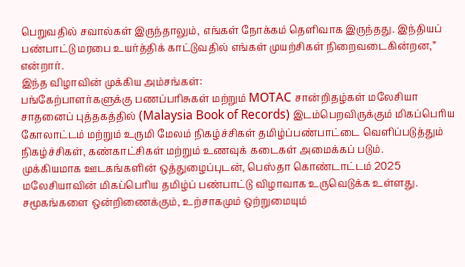பெறுவதில் சவால்கள் இருந்தாலும், எங்கள் நோக்கம் தெளிவாக இருந்தது. இந்தியப் பண்பாட்டு மரபை உயர்த்திக் காட்டுவதில் எங்கள் முயற்சிகள் நிறைவடைகின்றன,” என்றார்.
இந்த விழாவின் முக்கிய அம்சங்கள்:
பங்கேற்பாளர்களுக்கு பணப்பரிசுகள் மற்றும் MOTAC சான்றிதழ்கள் மலேசியா சாதனைப் புத்தகத்தில் (Malaysia Book of Records) இடம்பெறவிருக்கும் மிகப்பெரிய
கோலாட்டம் மற்றும் உருமி மேலம் நிகழ்ச்சிகள் தமிழ்ப்பண்பாட்டை வெளிப்படுத்தும் நிகழ்ச்சிகள், கண்காட்சிகள் மற்றும் உணவுக் கடைகள் அமைக்கப் படும்.
முக்கியமாக ஊடகங்களின் ஒத்துழைப்புடன், பெஸ்தா கொண்டாட்டம் 2025 மலேசியாவின் மிகப்பெரிய தமிழ்ப் பண்பாட்டு விழாவாக உருவெடுக்க உள்ளது. சமூகங்களை ஒன்றிணைக்கும், உற்சாகமும் ஒற்றுமையும்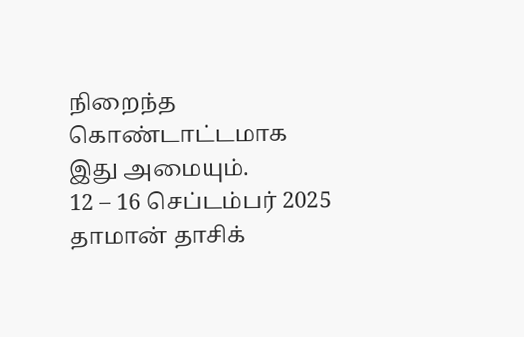நிறைந்த கொண்டாட்டமாக இது அமையும்.
12 – 16 செப்டம்பர் 2025
தாமான் தாசிக்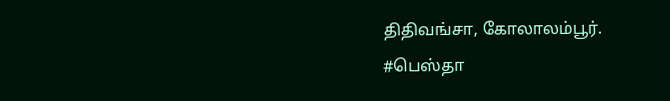திதிவங்சா, கோலாலம்பூர்.
#பெஸ்தா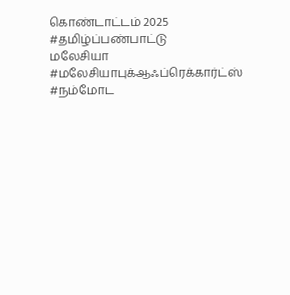கொண்டாட்டம் 2025 #தமிழ்ப்பண்பாட்டு
மலேசியா #மலேசியாபுக்ஆஃப்ரெக்கார்ட்ஸ் #நம்மோட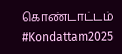கொண்டாட்டம் #Kondattam2025